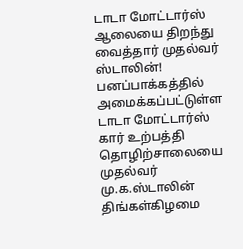டாடா மோட்டார்ஸ் ஆலையை திறந்து வைத்தார் முதல்வர் ஸ்டாலின்!
பனப்பாக்கத்தில் அமைக்கப்பட்டுள்ள டாடா மோட்டார்ஸ் கார் உற்பத்தி தொழிற்சாலையை முதல்வர் மு.க.ஸ்டாலின் திங்கள்கிழமை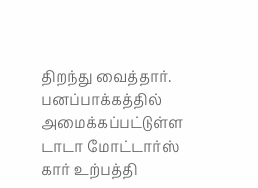திறந்து வைத்தார்.
பனப்பாக்கத்தில் அமைக்கப்பட்டுள்ள டாடா மோட்டார்ஸ் கார் உற்பத்தி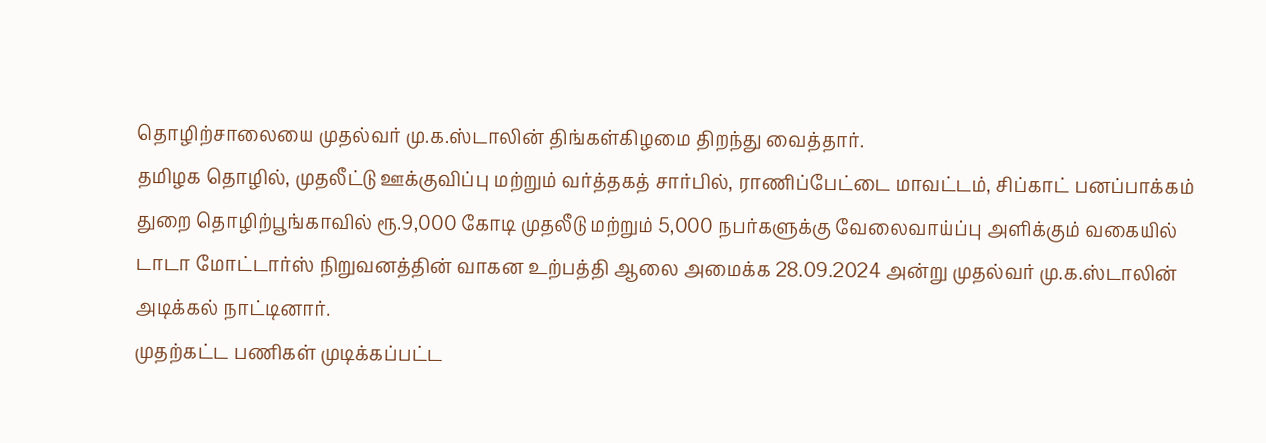தொழிற்சாலையை முதல்வர் மு.க.ஸ்டாலின் திங்கள்கிழமை திறந்து வைத்தார்.
தமிழக தொழில், முதலீட்டு ஊக்குவிப்பு மற்றும் வர்த்தகத் சார்பில், ராணிப்பேட்டை மாவட்டம், சிப்காட் பனப்பாக்கம் துறை தொழிற்பூங்காவில் ரூ.9,000 கோடி முதலீடு மற்றும் 5,000 நபர்களுக்கு வேலைவாய்ப்பு அளிக்கும் வகையில் டாடா மோட்டார்ஸ் நிறுவனத்தின் வாகன உற்பத்தி ஆலை அமைக்க 28.09.2024 அன்று முதல்வர் மு.க.ஸ்டாலின் அடிக்கல் நாட்டினார்.
முதற்கட்ட பணிகள் முடிக்கப்பட்ட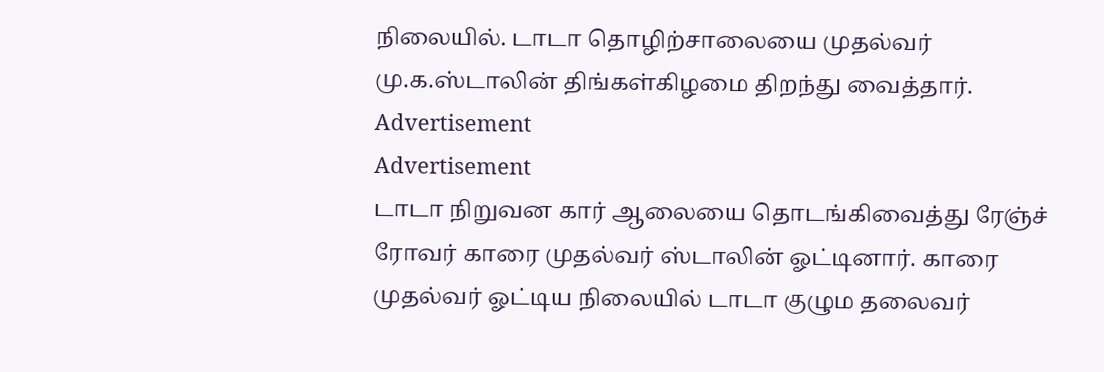நிலையில். டாடா தொழிற்சாலையை முதல்வர் மு.க.ஸ்டாலின் திங்கள்கிழமை திறந்து வைத்தார்.
Advertisement
Advertisement
டாடா நிறுவன கார் ஆலையை தொடங்கிவைத்து ரேஞ்ச் ரோவர் காரை முதல்வர் ஸ்டாலின் ஓட்டினார். காரை முதல்வர் ஓட்டிய நிலையில் டாடா குழும தலைவர்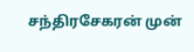சந்திரசேகரன் முன்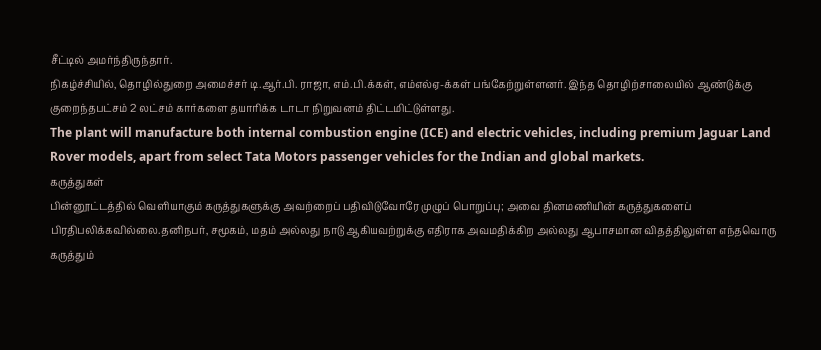சீட்டில் அமர்ந்திருந்தார்.
நிகழ்ச்சியில், தொழில்துறை அமைச்சர் டி.ஆர்.பி. ராஜா, எம்.பி.க்கள், எம்எல்ஏ-க்கள் பங்கேற்றுள்ளனர். இந்த தொழிற்சாலையில் ஆண்டுக்கு குறைந்தபட்சம் 2 லட்சம் கார்களை தயாரிக்க டாடா நிறுவனம் திட்டமிட்டுள்ளது.
The plant will manufacture both internal combustion engine (ICE) and electric vehicles, including premium Jaguar Land Rover models, apart from select Tata Motors passenger vehicles for the Indian and global markets.
கருத்துகள்
பின்னூட்டத்தில் வெளியாகும் கருத்துகளுக்கு அவற்றைப் பதிவிடுவோரே முழுப் பொறுப்பு; அவை தினமணியின் கருத்துகளைப் பிரதிபலிக்கவில்லை.தனிநபர், சமூகம், மதம் அல்லது நாடு ஆகியவற்றுக்கு எதிராக அவமதிக்கிற அல்லது ஆபாசமான விதத்திலுள்ள எந்தவொரு கருத்தும்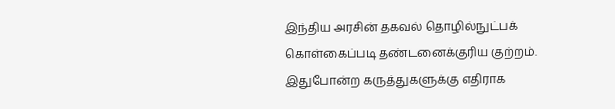இந்திய அரசின் தகவல் தொழில்நுட்பக் கொள்கைப்படி தண்டனைக்குரிய குற்றம். இதுபோன்ற கருத்துகளுக்கு எதிராக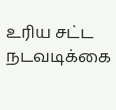உரிய சட்ட நடவடிக்கை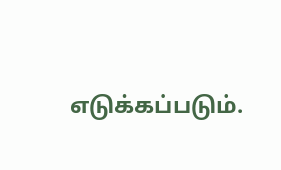எடுக்கப்படும்.